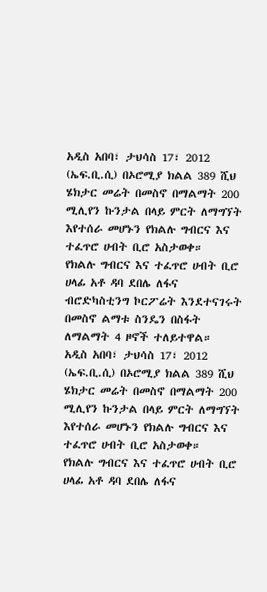አዲስ አበባ፣ ታህሳስ 17፣ 2012 (ኤፍ.ቢ.ሲ) በኦሮሚያ ክልል 389 ሺህ ሄክታር መሬት በመስኖ በማልማት 200 ሚሊየን ኩንታል በላይ ምርት ለማግኘት እየተሰራ መሆኑን የክልሉ ግብርና እና ተፈጥሮ ሀብት ቢሮ አስታወቀ።
የክልሉ ግብርና እና ተፈጥሮ ሀብት ቢሮ ሀላፊ አቶ ዳባ ደበሌ ለፋና ብሮድካስቲንግ ኮርፖሬት እንደተናገሩት በመስኖ ልማቱ ስንዴን በስፋት ለማልማት 4 ዞኖች ተለይተዋል።
አዲስ አበባ፣ ታህሳስ 17፣ 2012 (ኤፍ.ቢ.ሲ) በኦሮሚያ ክልል 389 ሺህ ሄክታር መሬት በመስኖ በማልማት 200 ሚሊየን ኩንታል በላይ ምርት ለማግኘት እየተሰራ መሆኑን የክልሉ ግብርና እና ተፈጥሮ ሀብት ቢሮ አስታወቀ።
የክልሉ ግብርና እና ተፈጥሮ ሀብት ቢሮ ሀላፊ አቶ ዳባ ደበሌ ለፋና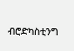ብሮድካስቲንግ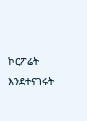ኮርፖሬት እንደተናገሩት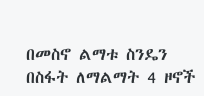በመስኖ ልማቱ ስንዴን በስፋት ለማልማት 4 ዞኖች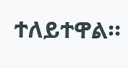ተለይተዋል።